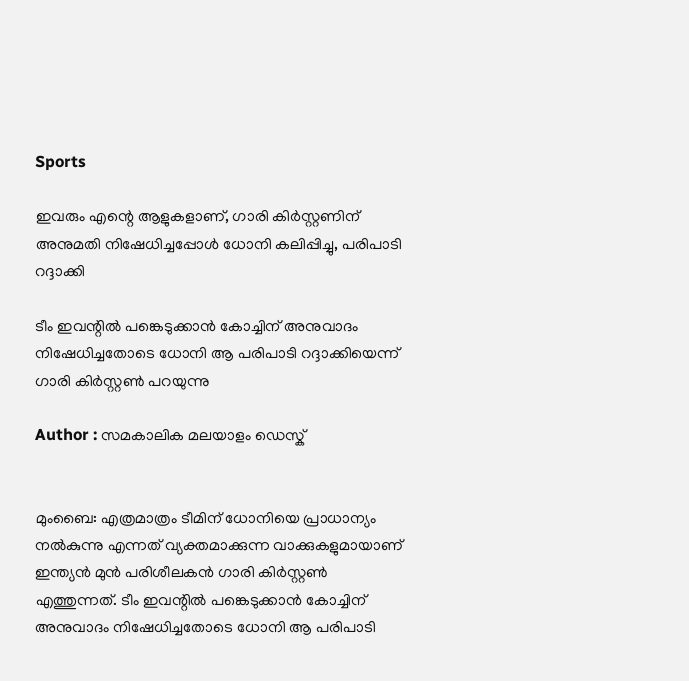Sports

ഇവരും എന്റെ ആളുകളാണ്, ഗാരി കിര്‍സ്റ്റണിന് അനുമതി നിഷേധിച്ചപ്പോള്‍ ധോനി കലിപ്പിച്ചു, പരിപാടി റദ്ദാക്കി

ടീം ഇവന്റില്‍ പങ്കെടുക്കാന്‍ കോച്ചിന് അനുവാദം നിഷേധിച്ചതോടെ ധോനി ആ പരിപാടി റദ്ദാക്കിയെന്ന് ഗാരി കിര്‍സ്റ്റണ്‍ പറയുന്നു

Author : സമകാലിക മലയാളം ഡെസ്ക്


മുംബൈ: എത്രമാത്രം ടീമിന് ധോനിയെ പ്രാധാന്യം നല്‍കുന്നു എന്നത് വ്യക്തമാക്കുന്ന വാക്കുകളുമായാണ് ഇന്ത്യന്‍ മുന്‍ പരിശീലകന്‍ ഗാരി കിര്‍സ്റ്റണ്‍ എത്തുന്നത്. ടീം ഇവന്റില്‍ പങ്കെടുക്കാന്‍ കോച്ചിന് അനുവാദം നിഷേധിച്ചതോടെ ധോനി ആ പരിപാടി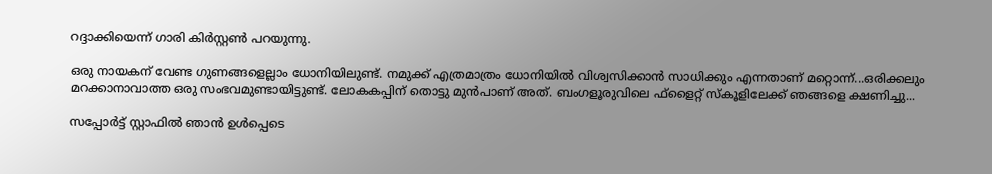റദ്ദാക്കിയെന്ന് ഗാരി കിര്‍സ്റ്റണ്‍ പറയുന്നു.

ഒരു നായകന് വേണ്ട ഗുണങ്ങളെല്ലാം ധോനിയിലുണ്ട്. നമുക്ക് എത്രമാത്രം ധോനിയില്‍ വിശ്വസിക്കാന്‍ സാധിക്കും എന്നതാണ് മറ്റൊന്ന്...ഒരിക്കലും മറക്കാനാവാത്ത ഒരു സംഭവമുണ്ടായിട്ടുണ്ട്. ലോകകപ്പിന് തൊട്ടു മുന്‍പാണ് അത്. ബംഗളൂരുവിലെ ഫ്‌ളൈറ്റ് സ്‌കൂളിലേക്ക് ഞങ്ങളെ ക്ഷണിച്ചു...

സപ്പോര്‍ട്ട് സ്റ്റാഫില്‍ ഞാന്‍ ഉള്‍പ്പെടെ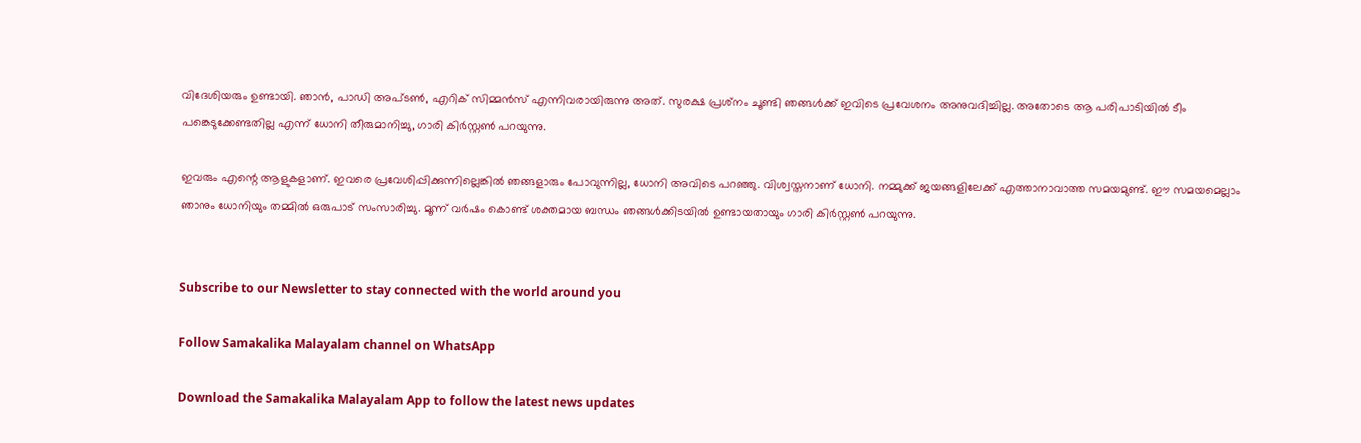വിദേശിയരും ഉണ്ടായി. ഞാന്‍, പാഡി അപ്ടണ്‍, എറിക് സിമ്മന്‍സ് എന്നിവരായിരുന്നു അത്. സുരക്ഷ പ്രശ്‌നം ചൂണ്ടി ഞങ്ങള്‍ക്ക് ഇവിടെ പ്രവേശനം അനുവദിച്ചില്ല. അതോടെ ആ പരിപാടിയില്‍ ടീം പങ്കെടുക്കേണ്ടതില്ല എന്ന് ധോനി തീരുമാനിച്ചു, ഗാരി കിര്‍സ്റ്റണ്‍ പറയുന്നു.

ഇവരും എന്റെ ആളുകളാണ്. ഇവരെ പ്രവേശിപ്പിക്കുന്നില്ലെങ്കില്‍ ഞങ്ങളാരും പോവുന്നില്ല, ധോനി അവിടെ പറഞ്ഞു. വിശ്വസ്തനാണ് ധോനി. നമ്മുക്ക് ജയങ്ങളിലേക്ക് എത്താനാവാത്ത സമയമുണ്ട്. ഈ സമയമെല്ലാം ഞാനും ധോനിയും തമ്മില്‍ ഒരുപാട് സംസാരിച്ചു. മൂന്ന് വര്‍ഷം കൊണ്ട് ശക്തമായ ബന്ധം ഞങ്ങള്‍ക്കിടയില്‍ ഉണ്ടായതായും ഗാരി കിര്‍സ്റ്റണ്‍ പറയുന്നു.


Subscribe to our Newsletter to stay connected with the world around you

Follow Samakalika Malayalam channel on WhatsApp

Download the Samakalika Malayalam App to follow the latest news updates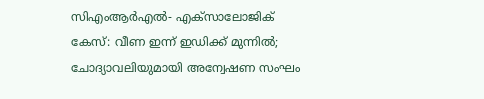സിഎംആര്‍എല്‍- എക്‌സാലോജിക് കേസ്: വീണ ഇന്ന് ഇഡിക്ക് മുന്നില്‍; ചോദ്യാവലിയുമായി അന്വേഷണ സംഘം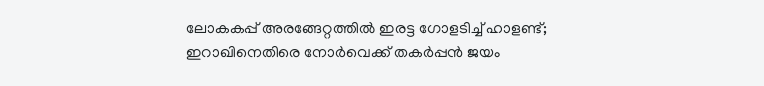ലോകകപ്പ് അരങ്ങേറ്റത്തില്‍ ഇരട്ട ഗോളടിച്ച് ഹാളണ്ട്; ഇറാഖിനെതിരെ നോര്‍വെക്ക് തകര്‍പ്പന്‍ ജയം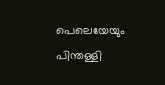പെലെയേയും പിന്തള്ളി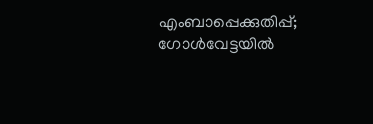എംബാപ്പെക്കുതിപ്പ്; ഗോള്‍വേട്ടയില്‍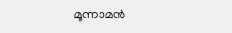മൂന്നാമന്‍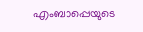എംബാപ്പെയുടെ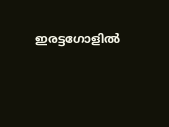ഇരട്ടഗോളില്‍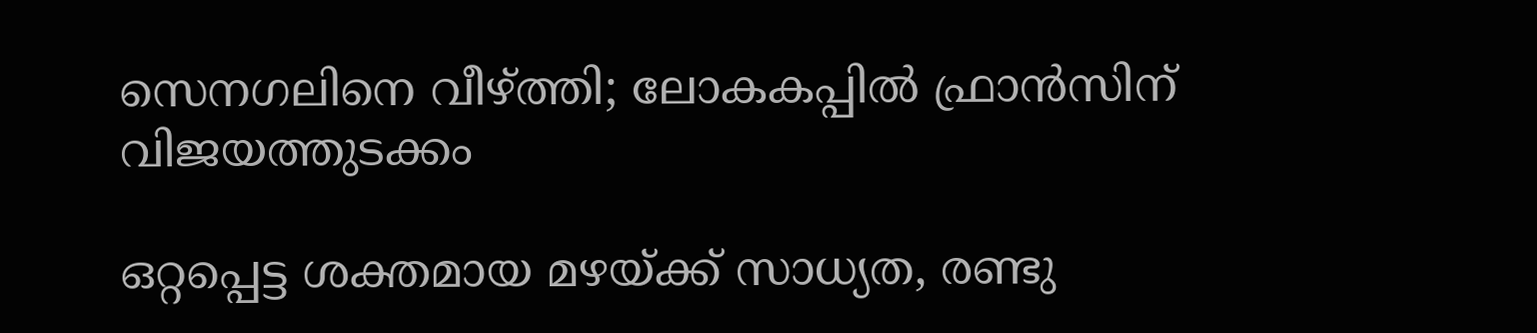സെനഗലിനെ വീഴ്ത്തി; ലോകകപ്പില്‍ ഫ്രാന്‍സിന് വിജയത്തുടക്കം

ഒറ്റപ്പെട്ട ശക്തമായ മഴയ്ക്ക് സാധ്യത, രണ്ടു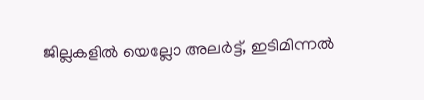ജില്ലകളില്‍ യെല്ലോ അലര്‍ട്ട്, ഇടിമിന്നല്‍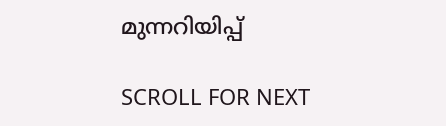മുന്നറിയിപ്പ്

SCROLL FOR NEXT